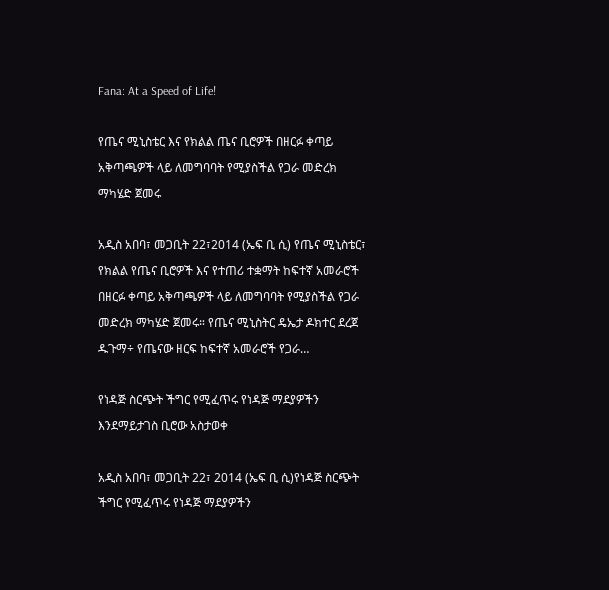Fana: At a Speed of Life!

የጤና ሚኒስቴር እና የክልል ጤና ቢሮዎች በዘርፉ ቀጣይ አቅጣጫዎች ላይ ለመግባባት የሚያስችል የጋራ መድረክ ማካሄድ ጀመሩ

አዲስ አበባ፣ መጋቢት 22፣2014 (ኤፍ ቢ ሲ) የጤና ሚኒስቴር፣ የክልል የጤና ቢሮዎች እና የተጠሪ ተቋማት ከፍተኛ አመራሮች በዘርፉ ቀጣይ አቅጣጫዎች ላይ ለመግባባት የሚያስችል የጋራ መድረክ ማካሄድ ጀመሩ። የጤና ሚኒስትር ዴኤታ ዶክተር ደረጀ ዱጉማ÷ የጤናው ዘርፍ ከፍተኛ አመራሮች የጋራ…

የነዳጅ ስርጭት ችግር የሚፈጥሩ የነዳጅ ማደያዎችን እንደማይታገስ ቢሮው አስታወቀ

አዲስ አበባ፣ መጋቢት 22፣ 2014 (ኤፍ ቢ ሲ)የነዳጅ ስርጭት ችግር የሚፈጥሩ የነዳጅ ማደያዎችን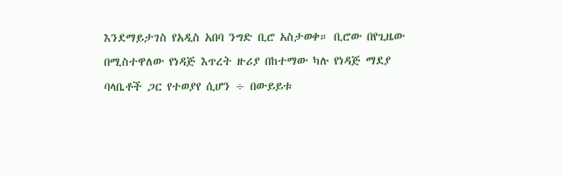እንደማይታገስ የአዲስ አበባ ንግድ ቢሮ አስታወቀ። ቢሮው በየጊዜው በሚስተዋለው የነዳጅ እጥረት ዙሪያ በከተማው ካሉ የነዳጅ ማደያ ባላቤቶች ጋር የተወያየ ሲሆን ÷ በውይይቱ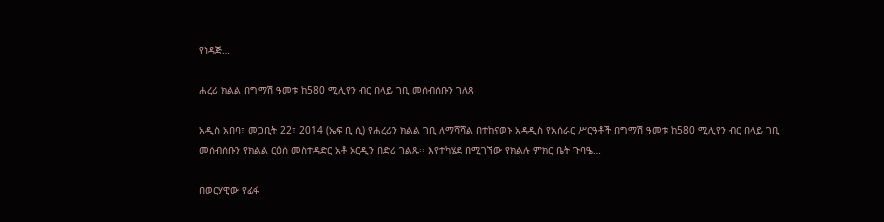የነዳጅ…

ሐረሪ ክልል በግማሽ ዓመቱ ከ580 ሚሊየን ብር በላይ ገቢ መሰብሰቡን ገለጸ

አዲስ አበባ፣ መጋቢት 22፣ 2014 (ኤፍ ቢ ሲ) የሐረሪን ክልል ገቢ ለማሻሻል በተከናወኑ አዳዲስ የአሰራር ሥርዓቶች በግማሽ ዓመቱ ከ580 ሚሊየን ብር በላይ ገቢ መሰብሰቡን የክልል ርዕሰ መስተዳድር አቶ ኦርዲን በድሪ ገልጹ፡፡ እየተካሄደ በሚገኘው የክልሉ ምክር ቤት ጉባዔ…

በወርሃዊው የፊፋ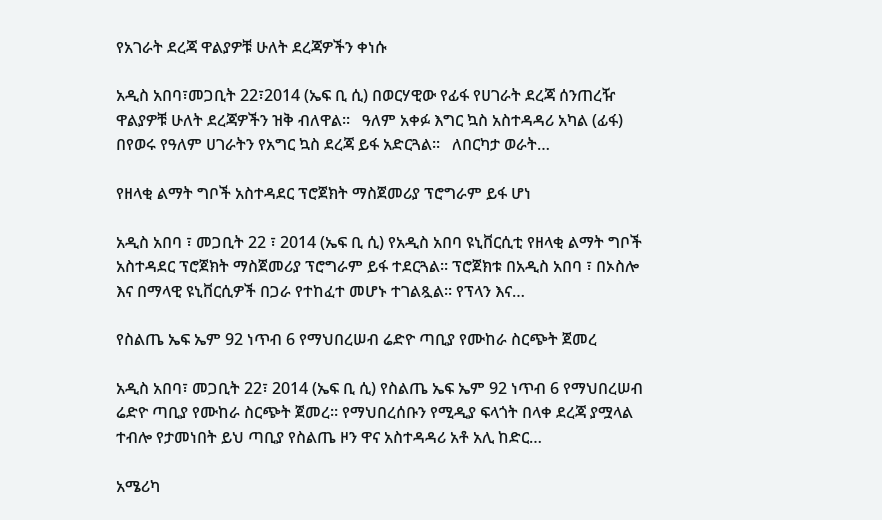የአገራት ደረጃ ዋልያዎቹ ሁለት ደረጃዎችን ቀነሱ

አዲስ አበባ፣መጋቢት 22፣2014 (ኤፍ ቢ ሲ) በወርሃዊው የፊፋ የሀገራት ደረጃ ሰንጠረዥ ዋልያዎቹ ሁለት ደረጃዎችን ዝቅ ብለዋል፡፡   ዓለም አቀፉ እግር ኳስ አስተዳዳሪ አካል (ፊፋ) በየወሩ የዓለም ሀገራትን የአግር ኳስ ደረጃ ይፋ አድርጓል፡፡   ለበርካታ ወራት…

የዘላቂ ልማት ግቦች አስተዳደር ፕሮጀክት ማስጀመሪያ ፕሮግራም ይፋ ሆነ

አዲስ አበባ ፣ መጋቢት 22 ፣ 2014 (ኤፍ ቢ ሲ) የአዲስ አበባ ዩኒቨርሲቲ የዘላቂ ልማት ግቦች አስተዳደር ፕሮጀክት ማስጀመሪያ ፕሮግራም ይፋ ተደርጓል፡፡ ፕሮጀክቱ በአዲስ አበባ ፣ በኦስሎ እና በማላዊ ዩኒቨርሲዎች በጋራ የተከፈተ መሆኑ ተገልጿል፡፡ የፕላን እና…

የስልጤ ኤፍ ኤም 92 ነጥብ 6 የማህበረሠብ ሬድዮ ጣቢያ የሙከራ ስርጭት ጀመረ

አዲስ አበባ፣ መጋቢት 22፣ 2014 (ኤፍ ቢ ሲ) የስልጤ ኤፍ ኤም 92 ነጥብ 6 የማህበረሠብ ሬድዮ ጣቢያ የሙከራ ስርጭት ጀመረ። የማህበረሰቡን የሚዲያ ፍላጎት በላቀ ደረጃ ያሟላል ተብሎ የታመነበት ይህ ጣቢያ የስልጤ ዞን ዋና አስተዳዳሪ አቶ አሊ ከድር…

አሜሪካ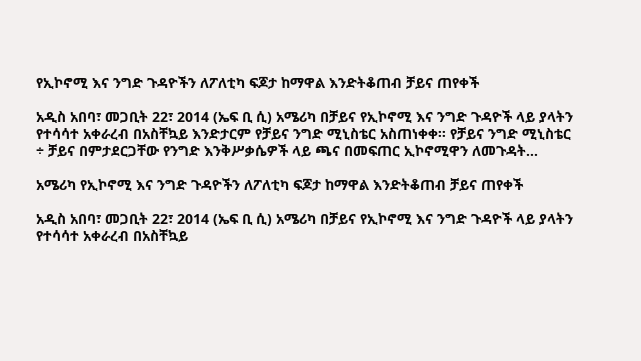የኢኮኖሚ እና ንግድ ጉዳዮችን ለፖለቲካ ፍጆታ ከማዋል እንድትቆጠብ ቻይና ጠየቀች

አዲስ አበባ፣ መጋቢት 22፣ 2014 (ኤፍ ቢ ሲ) አሜሪካ በቻይና የኢኮኖሚ እና ንግድ ጉዳዮች ላይ ያላትን የተሳሳተ አቀራረብ በአስቸኳይ እንድታርም የቻይና ንግድ ሚኒስቴር አስጠነቀቀ፡፡ የቻይና ንግድ ሚኒስቴር ÷ ቻይና በምታደርጋቸው የንግድ እንቅሥቃሴዎች ላይ ጫና በመፍጠር ኢኮኖሚዋን ለመጉዳት…

አሜሪካ የኢኮኖሚ እና ንግድ ጉዳዮችን ለፖለቲካ ፍጆታ ከማዋል እንድትቆጠብ ቻይና ጠየቀች

አዲስ አበባ፣ መጋቢት 22፣ 2014 (ኤፍ ቢ ሲ) አሜሪካ በቻይና የኢኮኖሚ እና ንግድ ጉዳዮች ላይ ያላትን የተሳሳተ አቀራረብ በአስቸኳይ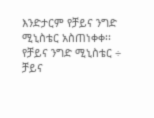እንድታርም የቻይና ንግድ ሚኒስቴር አስጠነቀቀ፡፡ የቻይና ንግድ ሚኒስቴር ÷ ቻይና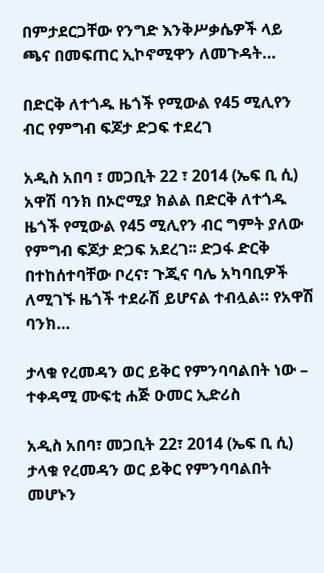በምታደርጋቸው የንግድ እንቅሥቃሴዎች ላይ ጫና በመፍጠር ኢኮኖሚዋን ለመጉዳት…

በድርቅ ለተጎዱ ዜጎች የሚውል የ45 ሚሊየን ብር የምግብ ፍጆታ ድጋፍ ተደረገ

አዲስ አበባ ፣ መጋቢት 22 ፣ 2014 (ኤፍ ቢ ሲ) አዋሽ ባንክ በኦሮሚያ ክልል በድርቅ ለተጎዱ ዜጎች የሚውል የ45 ሚሊየን ብር ግምት ያለው የምግብ ፍጆታ ድጋፍ አደረገ፡፡ ድጋፋ ድርቅ በተከሰተባቸው ቦረና፣ ጉጂና ባሌ አካባቢዎች ለሚገኙ ዜጎች ተደራሽ ይሆናል ተብሏል። የአዋሽ ባንክ…

ታላቁ የረመዳን ወር ይቅር የምንባባልበት ነው – ተቀዳሚ ሙፍቲ ሐጅ ዑመር ኢድሪስ

አዲስ አበባ፣ መጋቢት 22፣ 2014 (ኤፍ ቢ ሲ) ታላቁ የረመዳን ወር ይቅር የምንባባልበት መሆኑን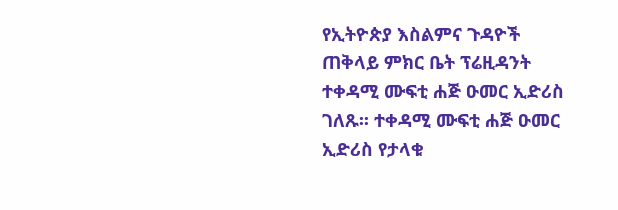የኢትዮጵያ እስልምና ጉዳዮች ጠቅላይ ምክር ቤት ፕሬዚዳንት ተቀዳሚ ሙፍቲ ሐጅ ዑመር ኢድሪስ ገለጹ፡፡ ተቀዳሚ ሙፍቲ ሐጅ ዑመር ኢድሪስ የታላቁ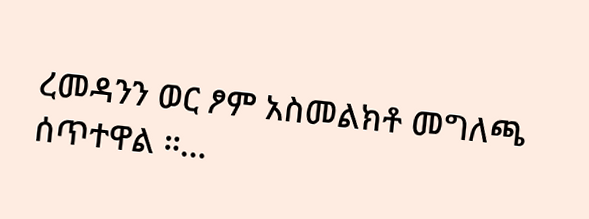ረመዳንን ወር ፆም አስመልክቶ መግለጫ ሰጥተዋል ።…